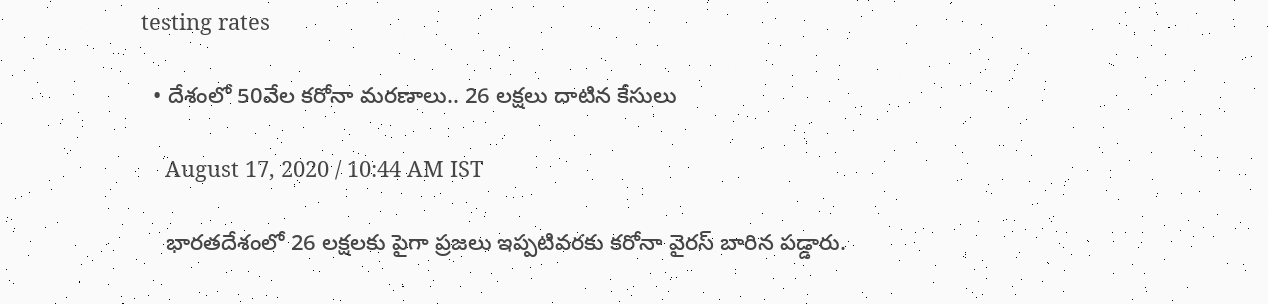testing rates

  • దేశంలో 50వేల కరోనా మరణాలు.. 26 లక్షలు దాటిన కేసులు

    August 17, 2020 / 10:44 AM IST

    భారతదేశంలో 26 లక్షలకు పైగా ప్రజలు ఇప్పటివరకు కరోనా వైరస్ బారిన పడ్డారు.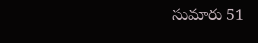సుమారు 51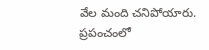వేల మంది చనిపోయారు. ప్రపంచంలో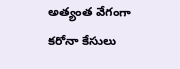అత్యంత వేగంగా కరోనా కేసులు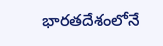భారతదేశంలోనే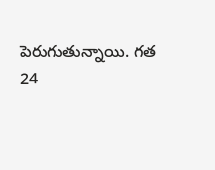పెరుగుతున్నాయి. గత 24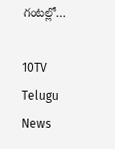గంటల్లో…

10TV Telugu News